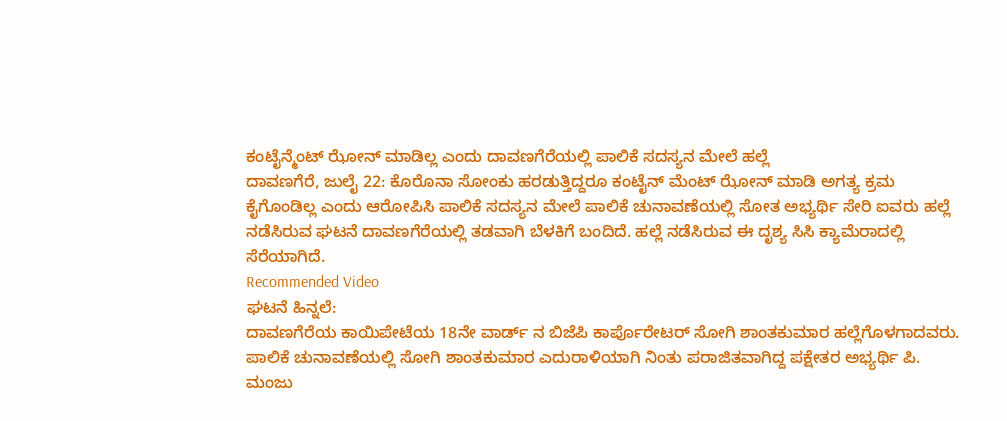ಕಂಟೈನ್ಮೆಂಟ್ ಝೋನ್ ಮಾಡಿಲ್ಲ ಎಂದು ದಾವಣಗೆರೆಯಲ್ಲಿ ಪಾಲಿಕೆ ಸದಸ್ಯನ ಮೇಲೆ ಹಲ್ಲೆ
ದಾವಣಗೆರೆ, ಜುಲೈ 22: ಕೊರೊನಾ ಸೋಂಕು ಹರಡುತ್ತಿದ್ದರೂ ಕಂಟೈನ್ ಮೆಂಟ್ ಝೋನ್ ಮಾಡಿ ಅಗತ್ಯ ಕ್ರಮ ಕೈಗೊಂಡಿಲ್ಲ ಎಂದು ಆರೋಪಿಸಿ ಪಾಲಿಕೆ ಸದಸ್ಯನ ಮೇಲೆ ಪಾಲಿಕೆ ಚುನಾವಣೆಯಲ್ಲಿ ಸೋತ ಅಭ್ಯರ್ಥಿ ಸೇರಿ ಐವರು ಹಲ್ಲೆ ನಡೆಸಿರುವ ಘಟನೆ ದಾವಣಗೆರೆಯಲ್ಲಿ ತಡವಾಗಿ ಬೆಳಕಿಗೆ ಬಂದಿದೆ. ಹಲ್ಲೆ ನಡೆಸಿರುವ ಈ ದೃಶ್ಯ ಸಿಸಿ ಕ್ಯಾಮೆರಾದಲ್ಲಿ ಸೆರೆಯಾಗಿದೆ.
Recommended Video
ಘಟನೆ ಹಿನ್ನಲೆ:
ದಾವಣಗೆರೆಯ ಕಾಯಿಪೇಟೆಯ 18ನೇ ವಾರ್ಡ್ ನ ಬಿಜೆಪಿ ಕಾರ್ಪೊರೇಟರ್ ಸೋಗಿ ಶಾಂತಕುಮಾರ ಹಲ್ಲೆಗೊಳಗಾದವರು. ಪಾಲಿಕೆ ಚುನಾವಣೆಯಲ್ಲಿ ಸೋಗಿ ಶಾಂತಕುಮಾರ ಎದುರಾಳಿಯಾಗಿ ನಿಂತು ಪರಾಜಿತವಾಗಿದ್ದ ಪಕ್ಷೇತರ ಅಭ್ಯರ್ಥಿ ಪಿ. ಮಂಜು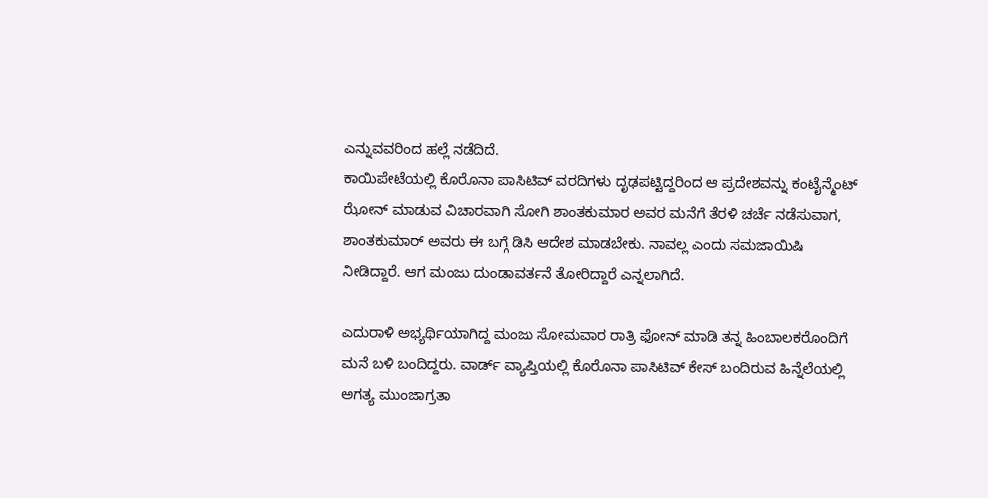ಎನ್ನುವವರಿಂದ ಹಲ್ಲೆ ನಡೆದಿದೆ.
ಕಾಯಿಪೇಟೆಯಲ್ಲಿ ಕೊರೊನಾ ಪಾಸಿಟಿವ್ ವರದಿಗಳು ದೃಢಪಟ್ಟಿದ್ದರಿಂದ ಆ ಪ್ರದೇಶವನ್ನು ಕಂಟೈನ್ಮೆಂಟ್ ಝೋನ್ ಮಾಡುವ ವಿಚಾರವಾಗಿ ಸೋಗಿ ಶಾಂತಕುಮಾರ ಅವರ ಮನೆಗೆ ತೆರಳಿ ಚರ್ಚೆ ನಡೆಸುವಾಗ, ಶಾಂತಕುಮಾರ್ ಅವರು ಈ ಬಗ್ಗೆ ಡಿಸಿ ಆದೇಶ ಮಾಡಬೇಕು. ನಾವಲ್ಲ ಎಂದು ಸಮಜಾಯಿಷಿ ನೀಡಿದ್ದಾರೆ. ಆಗ ಮಂಜು ದುಂಡಾವರ್ತನೆ ತೋರಿದ್ದಾರೆ ಎನ್ನಲಾಗಿದೆ.

ಎದುರಾಳಿ ಅಭ್ಯರ್ಥಿಯಾಗಿದ್ದ ಮಂಜು ಸೋಮವಾರ ರಾತ್ರಿ ಫೋನ್ ಮಾಡಿ ತನ್ನ ಹಿಂಬಾಲಕರೊಂದಿಗೆ ಮನೆ ಬಳಿ ಬಂದಿದ್ದರು. ವಾರ್ಡ್ ವ್ಯಾಪ್ತಿಯಲ್ಲಿ ಕೊರೊನಾ ಪಾಸಿಟಿವ್ ಕೇಸ್ ಬಂದಿರುವ ಹಿನ್ನೆಲೆಯಲ್ಲಿ ಅಗತ್ಯ ಮುಂಜಾಗ್ರತಾ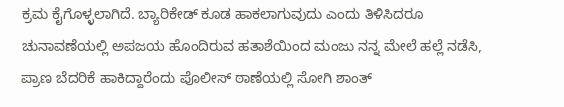ಕ್ರಮ ಕೈಗೊಳ್ಳಲಾಗಿದೆ. ಬ್ಯಾರಿಕೇಡ್ ಕೂಡ ಹಾಕಲಾಗುವುದು ಎಂದು ತಿಳಿಸಿದರೂ ಚುನಾವಣೆಯಲ್ಲಿ ಅಪಜಯ ಹೊಂದಿರುವ ಹತಾಶೆಯಿಂದ ಮಂಜು ನನ್ನ ಮೇಲೆ ಹಲ್ಲೆ ನಡೆಸಿ, ಪ್ರಾಣ ಬೆದರಿಕೆ ಹಾಕಿದ್ದಾರೆಂದು ಪೊಲೀಸ್ ಠಾಣೆಯಲ್ಲಿ ಸೋಗಿ ಶಾಂತ್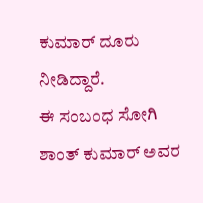ಕುಮಾರ್ ದೂರು ನೀಡಿದ್ದಾರೆ.
ಈ ಸಂಬಂಧ ಸೋಗಿ ಶಾಂತ್ ಕುಮಾರ್ ಅವರ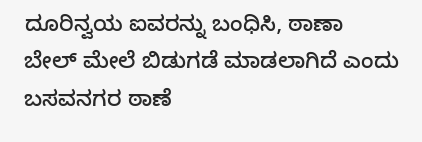ದೂರಿನ್ವಯ ಐವರನ್ನು ಬಂಧಿಸಿ, ಠಾಣಾ ಬೇಲ್ ಮೇಲೆ ಬಿಡುಗಡೆ ಮಾಡಲಾಗಿದೆ ಎಂದು ಬಸವನಗರ ಠಾಣೆ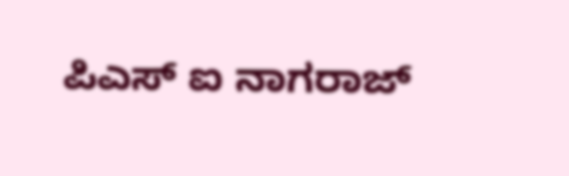ಪಿಎಸ್ ಐ ನಾಗರಾಜ್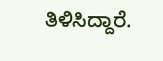ತಿಳಿಸಿದ್ದಾರೆ.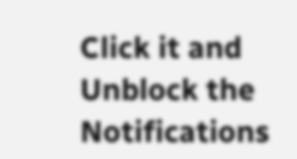Click it and Unblock the Notifications